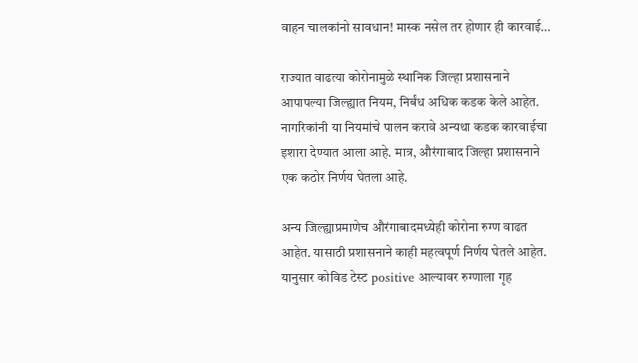वाहन चालकांनो सावधान! मास्क नसेल तर होणार ही कारवाई…

राज्यात वाढत्या कोरोनामुळे स्थानिक जिल्हा प्रशासनाने आपापल्या जिल्ह्यात नियम, निर्बंध अधिक कडक केले आहेत. नागरिकांनी या नियमांचे पालन करावे अन्यथा कडक कारवाईचा इशारा देण्यात आला आहे. मात्र, औरंगाबाद जिल्हा प्रशासनाने एक कठोर निर्णय घेतला आहे.

अन्य जिल्ह्याप्रमाणेच औरंगाबादमध्येही कोरोना रुग्ण वाढत आहेत. यासाठी प्रशासनाने काही महत्वपूर्ण निर्णय घेतले आहेत. यानुसार कोविड टेस्ट positive आल्यावर रुग्णाला गृह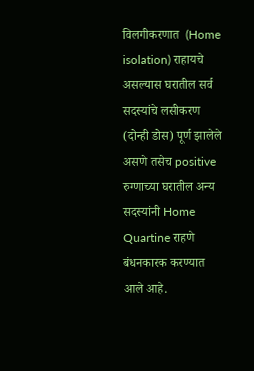विलगीकरणात  (Home isolation) राहायचे असल्यास घरातील सर्व सदस्यांचे लसीकरण (दोन्ही डोस) पूर्ण झालेले असणे तसेच positive रुग्णाच्या घरातील अन्य सदस्यांनी Home Quartine राहणे बंधनकारक करण्यात आले आहे.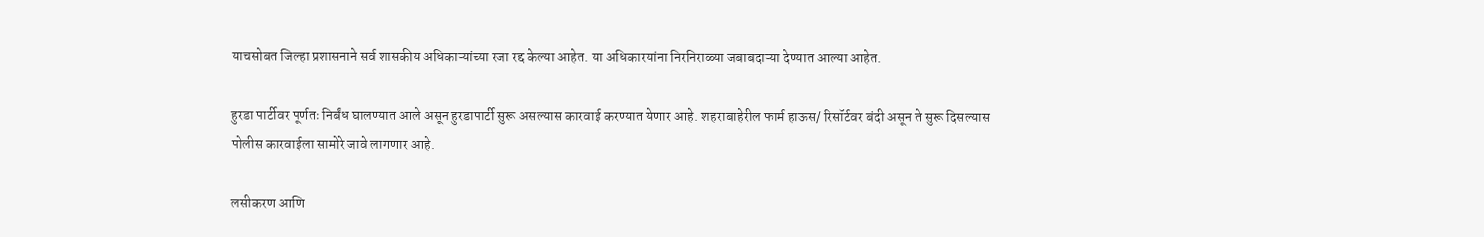याचसोबत जिल्हा प्रशासनाने सर्व शासकीय अधिकाऱ्यांच्या रजा रद्द केल्या आहेत. या अधिकारयांना निरनिराळ्या जबाबदाऱ्या देण्यात आल्या आहेत.

हुरडा पार्टीवर पूर्णतः निर्बंध घालण्यात आले असून हुरडापार्टी सुरू असल्यास कारवाई करण्यात येणार आहे. शहराबाहेरील फार्म हाऊस/ रिसॉर्टवर बंदी असून ते सुरू दिसल्यास पोलीस कारवाईला सामोरे जावे लागणार आहे.

लसीकरण आणि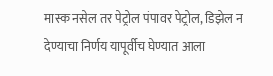मास्क नसेल तर पेट्रोल पंपावर पेट्रोल, डिझेल न देण्याचा निर्णय यापूर्वीच घेण्यात आला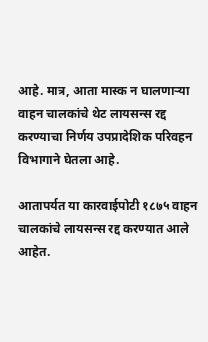आहे. मात्र, आता मास्क न घालणाऱ्या वाहन चालकांचे थेट लायसन्स रद्द करण्याचा निर्णय उपप्रादेशिक परिवहन विभागाने घेतला आहे.

आतापर्यत या कारवाईपोटी १८७५ वाहन चालकांचे लायसन्स रद्द करण्यात आले आहेत.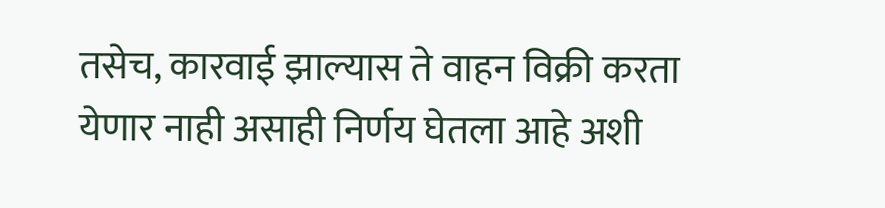तसेच, कारवाई झाल्यास ते वाहन विक्री करता येणार नाही असाही निर्णय घेतला आहे अशी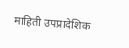माहिती उपप्रादेशिक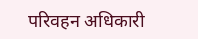परिवहन अधिकारी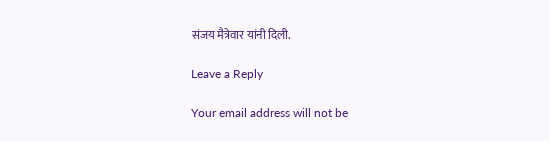संजय मैत्रेवार यांनी दिली.

Leave a Reply

Your email address will not be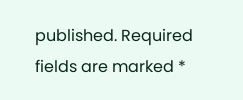published. Required fields are marked *